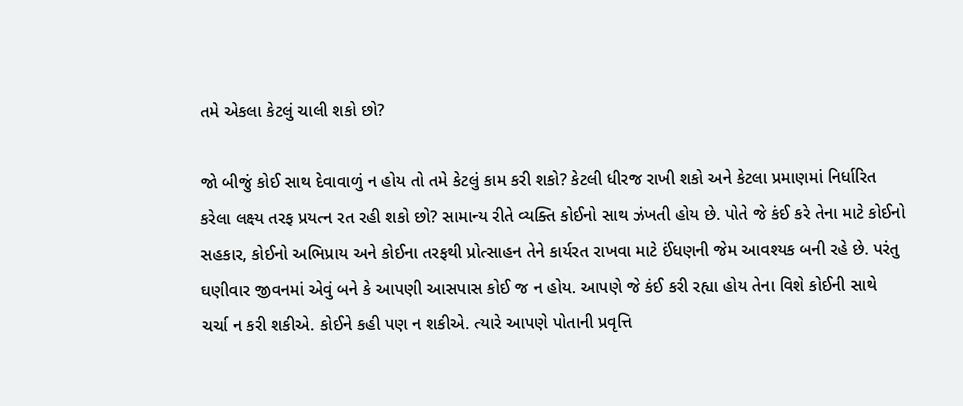તમે એકલા કેટલું ચાલી શકો છો?

જો બીજું કોઈ સાથ દેવાવાળું ન હોય તો તમે કેટલું કામ કરી શકો? કેટલી ધીરજ રાખી શકો અને કેટલા પ્રમાણમાં નિર્ધારિત કરેલા લક્ષ્ય તરફ પ્રયત્ન રત રહી શકો છો? સામાન્ય રીતે વ્યક્તિ કોઈનો સાથ ઝંખતી હોય છે. પોતે જે કંઈ કરે તેના માટે કોઈનો સહકાર, કોઈનો અભિપ્રાય અને કોઈના તરફથી પ્રોત્સાહન તેને કાર્યરત રાખવા માટે ઈંધણની જેમ આવશ્યક બની રહે છે. પરંતુ ઘણીવાર જીવનમાં એવું બને કે આપણી આસપાસ કોઈ જ ન હોય. આપણે જે કંઈ કરી રહ્યા હોય તેના વિશે કોઈની સાથે ચર્ચા ન કરી શકીએ. કોઈને કહી પણ ન શકીએ. ત્યારે આપણે પોતાની પ્રવૃત્તિ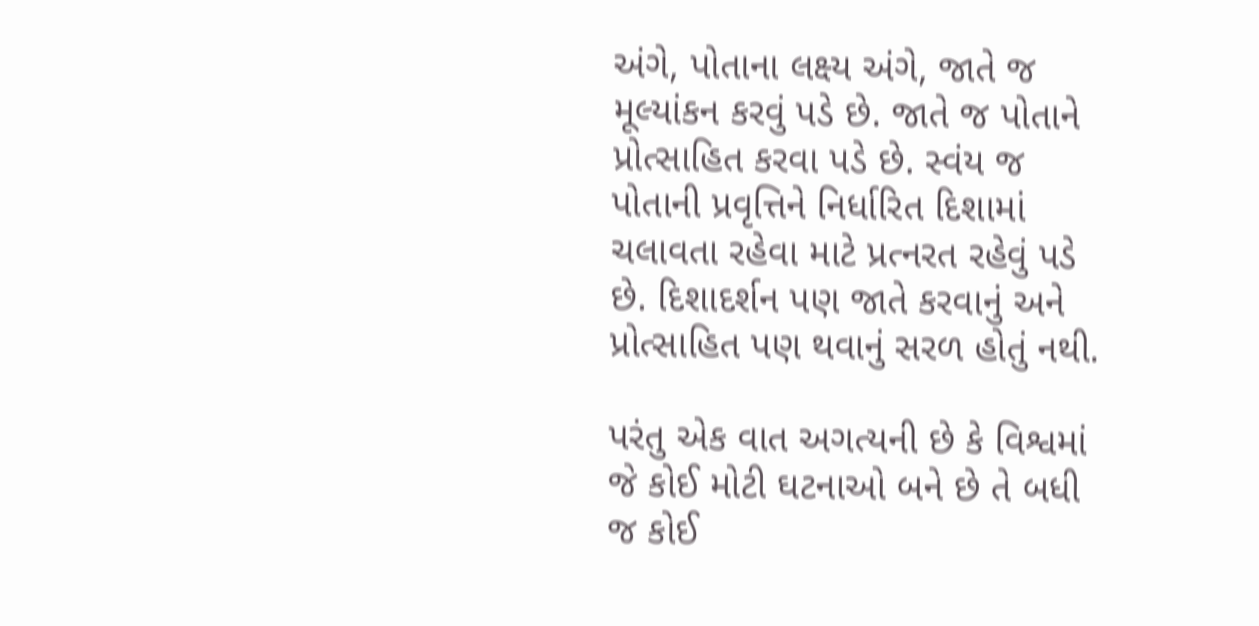અંગે, પોતાના લક્ષ્ય અંગે, જાતે જ મૂલ્યાંકન કરવું પડે છે. જાતે જ પોતાને પ્રોત્સાહિત કરવા પડે છે. સ્વંય જ પોતાની પ્રવૃત્તિને નિર્ધારિત દિશામાં ચલાવતા રહેવા માટે પ્રત્નરત રહેવું પડે છે. દિશાદર્શન પણ જાતે કરવાનું અને પ્રોત્સાહિત પણ થવાનું સરળ હોતું નથી.

પરંતુ એક વાત અગત્યની છે કે વિશ્વમાં જે કોઈ મોટી ઘટનાઓ બને છે તે બધી જ કોઈ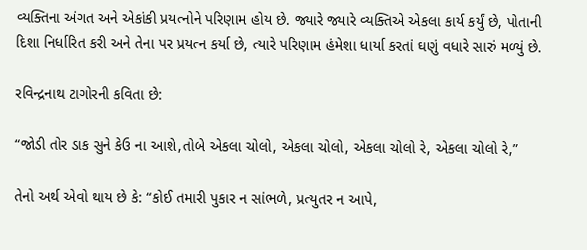વ્યક્તિના અંગત અને એકાંકી પ્રયત્નોને પરિણામ હોય છે. જ્યારે જ્યારે વ્યક્તિએ એકલા કાર્ય કર્યું છે, પોતાની દિશા નિર્ધારિત કરી અને તેના પર પ્રયત્ન કર્યા છે, ત્યારે પરિણામ હંમેશા ધાર્યા કરતાં ઘણું વધારે સારું મળ્યું છે.

રવિન્દ્રનાથ ટાગોરની કવિતા છે:

“જોડી તોર ડાક સુને કેઉ ના આશે,તોબે એકલા ચોલો, એકલા ચોલો, એકલા ચોલો રે, એકલા ચોલો રે,”

તેનો અર્થ એવો થાય છે કે: “કોઈ તમારી પુકાર ન સાંભળે, પ્રત્યુતર ન આપે,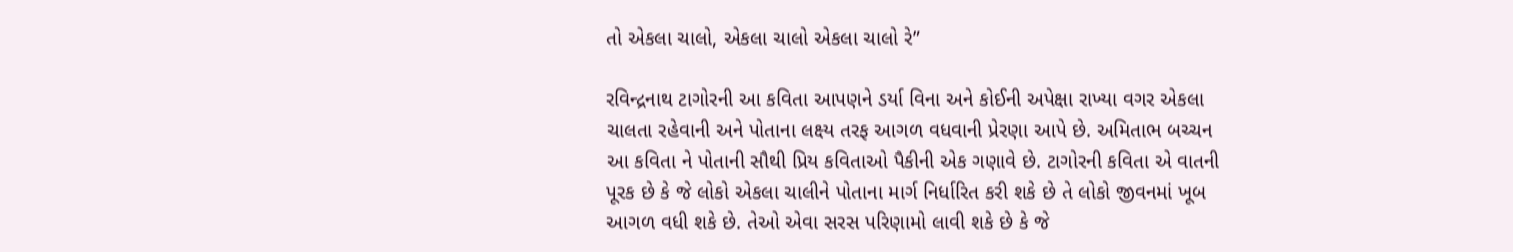તો એકલા ચાલો, એકલા ચાલો એકલા ચાલો રે”

રવિન્દ્રનાથ ટાગોરની આ કવિતા આપણને ડર્યા વિના અને કોઈની અપેક્ષા રાખ્યા વગર એકલા ચાલતા રહેવાની અને પોતાના લક્ષ્ય તરફ આગળ વધવાની પ્રેરણા આપે છે. અમિતાભ બચ્ચન આ કવિતા ને પોતાની સૌથી પ્રિય કવિતાઓ પૈકીની એક ગણાવે છે. ટાગોરની કવિતા એ વાતની પૂરક છે કે જે લોકો એકલા ચાલીને પોતાના માર્ગ નિર્ધારિત કરી શકે છે તે લોકો જીવનમાં ખૂબ આગળ વધી શકે છે. તેઓ એવા સરસ પરિણામો લાવી શકે છે કે જે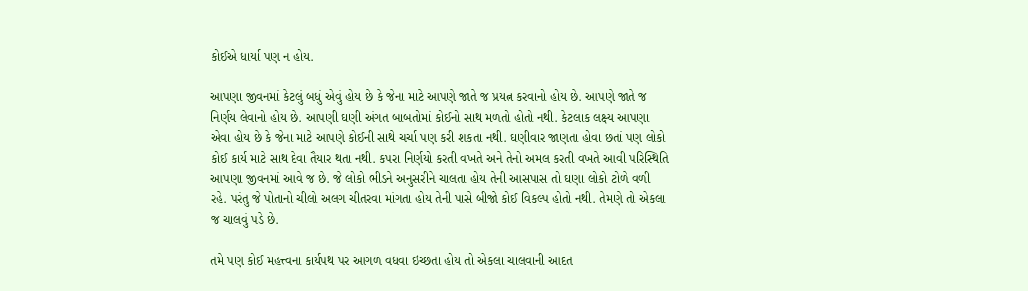કોઈએ ધાર્યા પણ ન હોય.

આપણા જીવનમાં કેટલું બધું એવું હોય છે કે જેના માટે આપણે જાતે જ પ્રયત્ન કરવાનો હોય છે. આપણે જાતે જ નિર્ણય લેવાનો હોય છે. આપણી ઘણી અંગત બાબતોમાં કોઈનો સાથ મળતો હોતો નથી. કેટલાક લક્ષ્ય આપણા એવા હોય છે કે જેના માટે આપણે કોઈની સાથે ચર્ચા પણ કરી શકતા નથી. ઘણીવાર જાણતા હોવા છતાં પણ લોકો કોઈ કાર્ય માટે સાથ દેવા તૈયાર થતા નથી. કપરા નિર્ણયો કરતી વખતે અને તેનો અમલ કરતી વખતે આવી પરિસ્થિતિ આપણા જીવનમાં આવે જ છે. જે લોકો ભીડને અનુસરીને ચાલતા હોય તેની આસપાસ તો ઘણા લોકો ટોળે વળી રહે. પરંતુ જે પોતાનો ચીલો અલગ ચીતરવા માંગતા હોય તેની પાસે બીજો કોઈ વિકલ્પ હોતો નથી. તેમણે તો એકલા જ ચાલવું પડે છે.

તમે પણ કોઈ મહત્ત્વના કાર્યપથ પર આગળ વધવા ઇચ્છતા હોય તો એકલા ચાલવાની આદત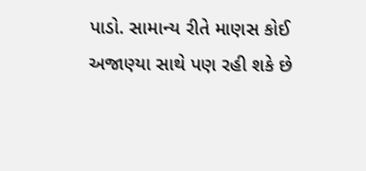પાડો. સામાન્ય રીતે માણસ કોઈ અજાણ્યા સાથે પણ રહી શકે છે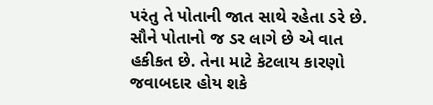પરંતુ તે પોતાની જાત સાથે રહેતા ડરે છે. સૌને પોતાનો જ ડર લાગે છે એ વાત હકીકત છે. તેના માટે કેટલાય કારણો જવાબદાર હોય શકે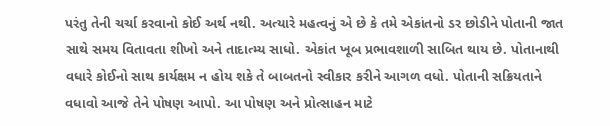પરંતુ તેની ચર્ચા કરવાનો કોઈ અર્થ નથી. અત્યારે મહત્વનું એ છે કે તમે એકાંતનો ડર છોડીને પોતાની જાત સાથે સમય વિતાવતા શીખો અને તાદાત્મ્ય સાધો. એકાંત ખૂબ પ્રભાવશાળી સાબિત થાય છે. પોતાનાથી વધારે કોઈનો સાથ કાર્યક્ષમ ન હોય શકે તે બાબતનો સ્વીકાર કરીને આગળ વધો. પોતાની સક્રિયતાને વધાવો આજે તેને પોષણ આપો. આ પોષણ અને પ્રોત્સાહન માટે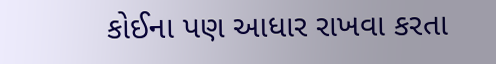કોઈના પણ આધાર રાખવા કરતા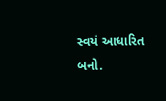સ્વયં આધારિત બનો.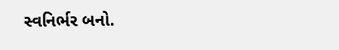સ્વનિર્ભર બનો.